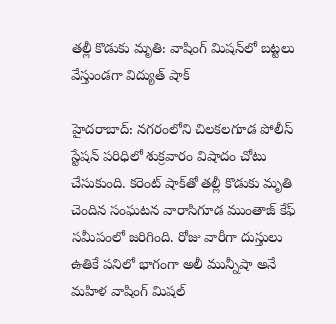తల్లీ కొడుకు మృతి: వాషింగ్ మిషన్‌లో బట్టలు వేస్తుండగా విద్యుత్ షాక్

హైదరాబాద్: నగరంలోని చిలకలగూడ పోలీస్ స్టేషన్ పరిధిలో శుక్రవారం విషాదం చోటు చేసుకుంది. కరెంట్ షాక్‌తో తల్లీ కొడుకు మృతి చెందిన సంఘటన వారాసిగూడ ముంతాజ్ కేఫ్ సమీపంలో జరిగింది. రోజు వారీగా దుస్తులు ఉతికే పనిలో భాగంగా అలీ మున్నీషా అనే మహిళ వాషింగ్ మిషల్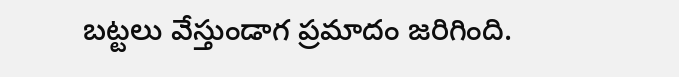బట్టలు వేస్తుండాగ ప్రమాదం జరిగింది.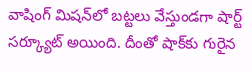వాషింగ్ మిషన్‌లో బట్టలు వేస్తుండగా షార్ట్ సర్క్యూట్ అయింది. దీంతో షాక్‌కు గురైన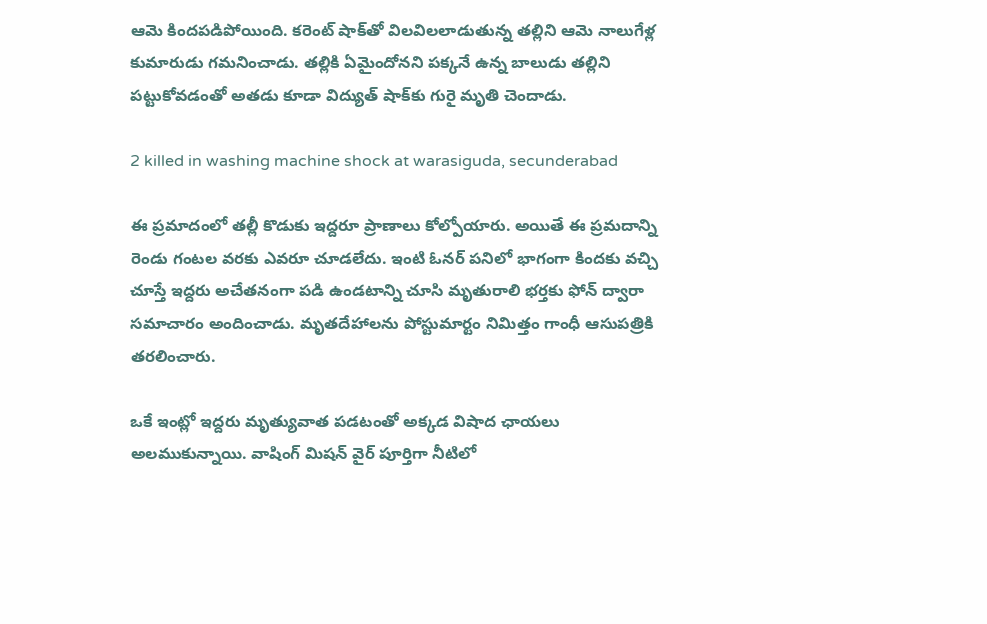ఆమె కిందపడిపోయింది. కరెంట్ షాక్‌‌తో విలవిలలాడుతున్న తల్లిని ఆమె నాలుగేళ్ల కుమారుడు గమనించాడు. తల్లికి ఏమైందోనని పక్కనే ఉన్న బాలుడు తల్లిని పట్టుకోవడంతో అతడు కూడా విద్యుత్ షాక్‌కు గురై మృతి చెందాడు.

2 killed in washing machine shock at warasiguda, secunderabad

ఈ ప్రమాదంలో తల్లీ కొడుకు ఇద్దరూ ప్రాణాలు కోల్పోయారు. అయితే ఈ ప్రమదాన్ని రెండు గంటల వరకు ఎవరూ చూడలేదు. ఇంటి ఓనర్ పనిలో భాగంగా కిందకు వచ్చి చూస్తే ఇద్దరు అచేతనంగా పడి ఉండటాన్ని చూసి మృతురాలి భర్తకు ఫోన్ ద్వారా సమాచారం అందించాడు. మృతదేహాలను పోస్టుమార్టం నిమిత్తం గాంధీ ఆసుపత్రికి తరలించారు.

ఒకే ఇంట్లో ఇద్దరు మృత్యువాత పడటంతో అక్కడ విషాద ఛాయలు అలముకున్నాయి. వాషింగ్ మిషన్ వైర్ పూర్తిగా నీటిలో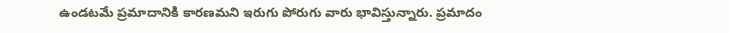ఉండటమే ప్రమాదానికి కారణమని ఇరుగు పోరుగు వారు భావిస్తున్నారు. ప్రమాదం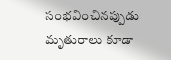సంభవించినప్పుడు మృతురాలు కూడా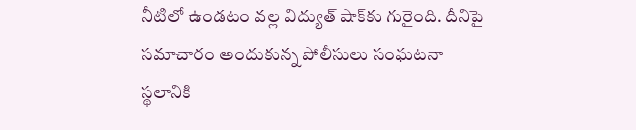నీటిలో ఉండటం వల్ల విద్యుత్ షాక్‌కు గురైంది. దీనిపై సమాచారం అందుకున్న పోలీసులు సంఘటనా స్థలానికి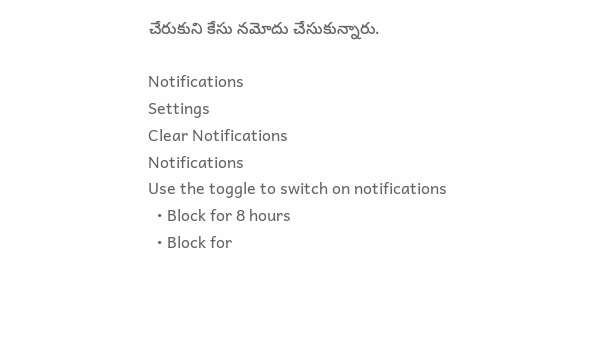చేరుకుని కేసు నమోదు చేసుకున్నారు.

Notifications
Settings
Clear Notifications
Notifications
Use the toggle to switch on notifications
  • Block for 8 hours
  • Block for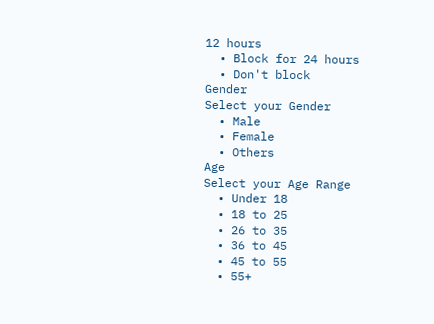12 hours
  • Block for 24 hours
  • Don't block
Gender
Select your Gender
  • Male
  • Female
  • Others
Age
Select your Age Range
  • Under 18
  • 18 to 25
  • 26 to 35
  • 36 to 45
  • 45 to 55
  • 55+